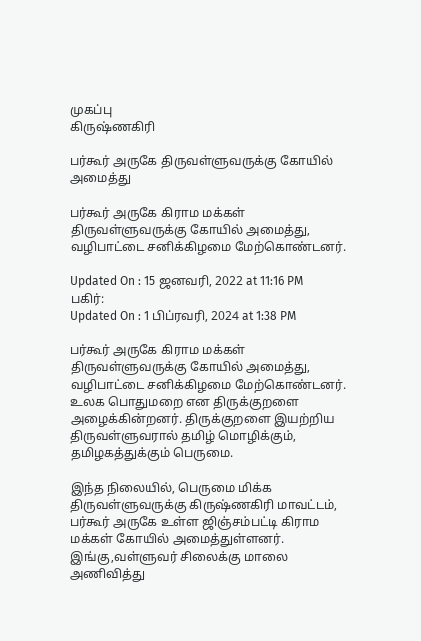முகப்பு
கிருஷ்ணகிரி

பர்கூர் அருகே திருவள்ளுவருக்கு கோயில் அமைத்து

பர்கூர் அருகே கிராம மக்கள் திருவள்ளுவருக்கு கோயில் அமைத்து, வழிபாட்டை சனிக்கிழமை மேற்கொண்டனர்.

Updated On : 15 ஜனவரி, 2022 at 11:16 PM
பகிர்:
Updated On : 1 பிப்ரவரி, 2024 at 1:38 PM

பர்கூர் அருகே கிராம மக்கள் திருவள்ளுவருக்கு கோயில் அமைத்து, வழிபாட்டை சனிக்கிழமை மேற்கொண்டனர். உலக பொதுமறை என திருக்குறளை அழைக்கின்றனர். திருக்குறளை இயற்றிய திருவள்ளுவரால் தமிழ் மொழிக்கும், தமிழகத்துக்கும் பெருமை.

இந்த நிலையில், பெருமை மிக்க திருவள்ளுவருக்கு கிருஷ்ணகிரி மாவட்டம், பர்கூர் அருகே உள்ள ஜிஞ்சம்பட்டி கிராம மக்கள் கோயில் அமைத்துள்ளனர். இங்கு,வள்ளுவர் சிலைக்கு மாலை அணிவித்து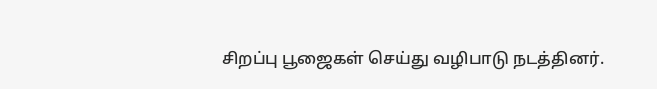சிறப்பு பூஜைகள் செய்து வழிபாடு நடத்தினர்.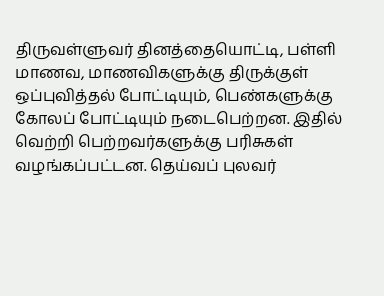திருவள்ளுவர் தினத்தையொட்டி, பள்ளி மாணவ, மாணவிகளுக்கு திருக்குள் ஒப்புவித்தல் போட்டியும், பெண்களுக்கு கோலப் போட்டியும் நடைபெற்றன. இதில் வெற்றி பெற்றவர்களுக்கு பரிசுகள் வழங்கப்பட்டன. தெய்வப் புலவர்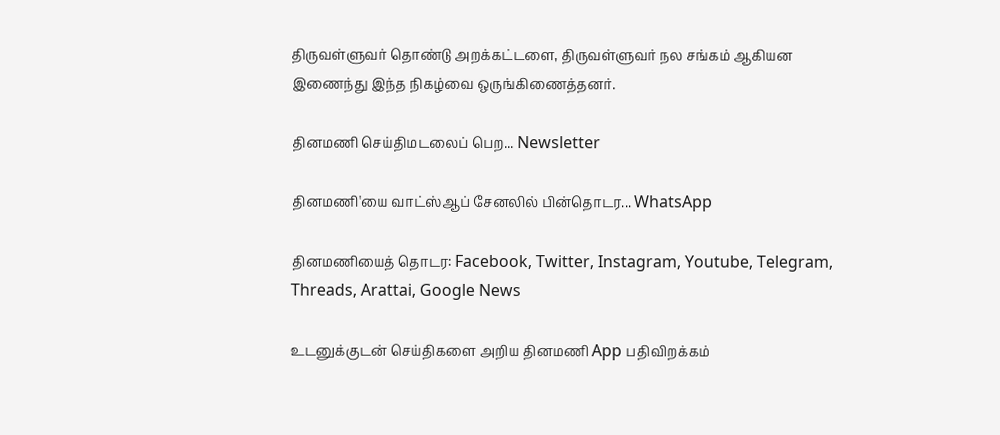திருவள்ளுவர் தொண்டு அறக்கட்டளை, திருவள்ளுவர் நல சங்கம் ஆகியன இணைந்து இந்த நிகழ்வை ஒருங்கிணைத்தனர்.

தினமணி செய்திமடலைப் பெற... Newsletter

தினமணி'யை வாட்ஸ்ஆப் சேனலில் பின்தொடர... WhatsApp

தினமணியைத் தொடர: Facebook, Twitter, Instagram, Youtube, Telegram, Threads, Arattai, Google News

உடனுக்குடன் செய்திகளை அறிய தினமணி App பதிவிறக்கம்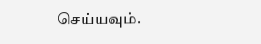செய்யவும்.